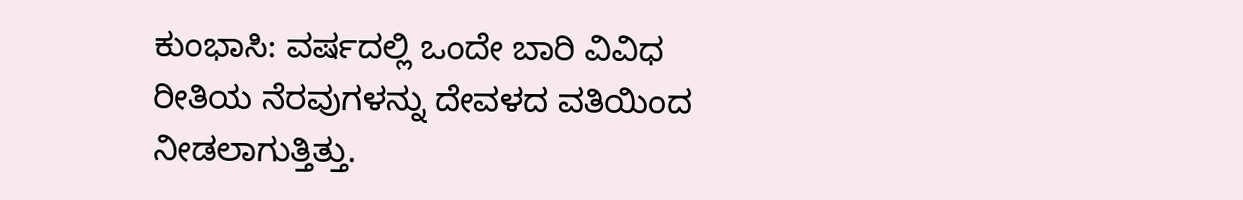ಕುಂಭಾಸಿ: ವರ್ಷದಲ್ಲಿ ಒಂದೇ ಬಾರಿ ವಿವಿಧ ರೀತಿಯ ನೆರವುಗಳನ್ನು ದೇವಳದ ವತಿಯಿಂದ ನೀಡಲಾಗುತ್ತಿತ್ತು.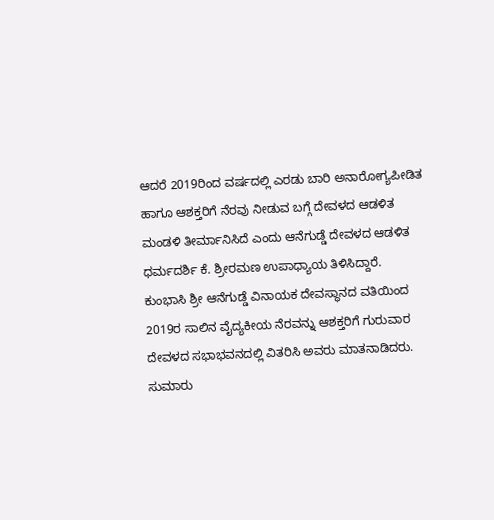ಆದರೆ 2019ರಿಂದ ವರ್ಷದಲ್ಲಿ ಎರಡು ಬಾರಿ ಅನಾರೋಗ್ಯಪೀಡಿತ ಹಾಗೂ ಆಶಕ್ತರಿಗೆ ನೆರವು ನೀಡುವ ಬಗ್ಗೆ ದೇವಳದ ಆಡಳಿತ ಮಂಡಳಿ ತೀರ್ಮಾನಿಸಿದೆ ಎಂದು ಆನೆಗುಡ್ಡೆ ದೇವಳದ ಆಡಳಿತ ಧರ್ಮದರ್ಶಿ ಕೆ. ಶ್ರೀರಮಣ ಉಪಾಧ್ಯಾಯ ತಿಳಿಸಿದ್ದಾರೆ.
ಕುಂಭಾಸಿ ಶ್ರೀ ಆನೆಗುಡ್ಡೆ ವಿನಾಯಕ ದೇವಸ್ಥಾನದ ವತಿಯಿಂದ 2019ರ ಸಾಲಿನ ವೈದ್ಯಕೀಯ ನೆರವನ್ನು ಆಶಕ್ತರಿಗೆ ಗುರುವಾರ ದೇವಳದ ಸಭಾಭವನದಲ್ಲಿ ವಿತರಿಸಿ ಅವರು ಮಾತನಾಡಿದರು.
ಸುಮಾರು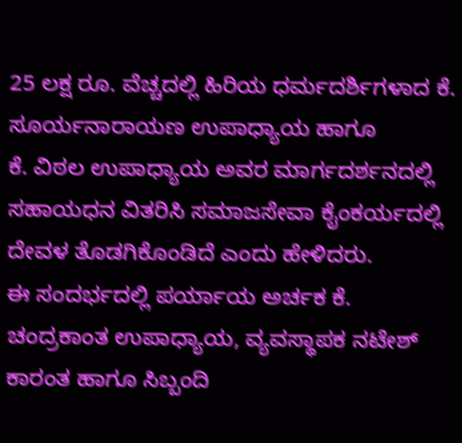25 ಲಕ್ಷ ರೂ. ವೆಚ್ಚದಲ್ಲಿ ಹಿರಿಯ ಧರ್ಮದರ್ಶಿಗಳಾದ ಕೆ. ಸೂರ್ಯನಾರಾಯಣ ಉಪಾಧ್ಯಾಯ ಹಾಗೂ
ಕೆ. ವಿಠಲ ಉಪಾಧ್ಯಾಯ ಅವರ ಮಾರ್ಗದರ್ಶನದಲ್ಲಿ ಸಹಾಯಧನ ವಿತರಿಸಿ ಸಮಾಜಸೇವಾ ಕೈಂಕರ್ಯದಲ್ಲಿ ದೇವಳ ತೊಡಗಿಕೊಂಡಿದೆ ಎಂದು ಹೇಳಿದರು.
ಈ ಸಂದರ್ಭದಲ್ಲಿ ಪರ್ಯಾಯ ಅರ್ಚಕ ಕೆ. ಚಂದ್ರಕಾಂತ ಉಪಾಧ್ಯಾಯ, ವ್ಯವಸ್ಥಾಪಕ ನಟೇಶ್ ಕಾರಂತ ಹಾಗೂ ಸಿಬ್ಬಂದಿ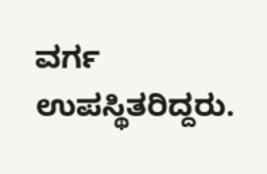ವರ್ಗ ಉಪಸ್ಥಿತರಿದ್ದರು.